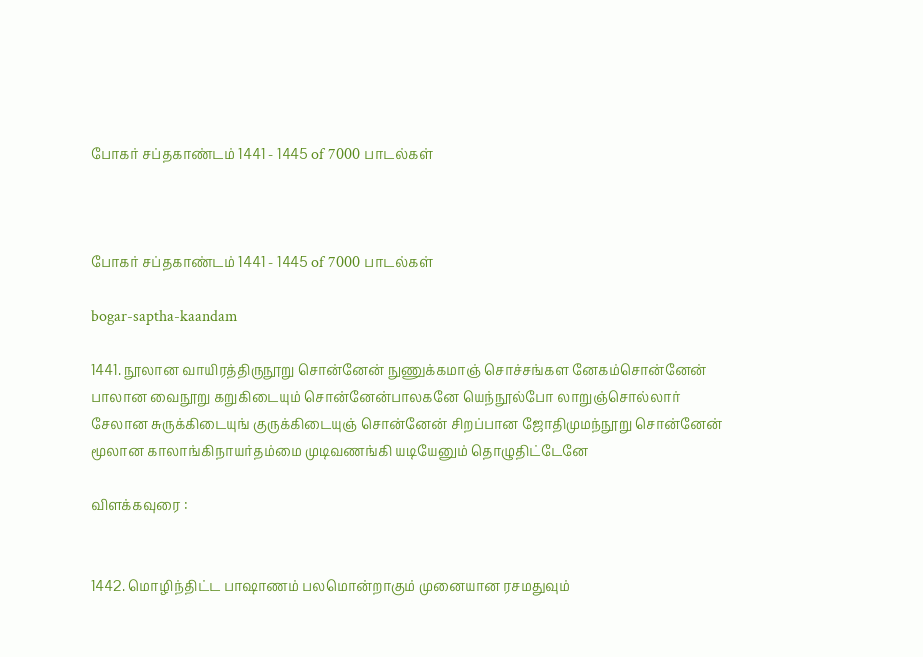போகர் சப்தகாண்டம் 1441 - 1445 of 7000 பாடல்கள்



போகர் சப்தகாண்டம் 1441 - 1445 of 7000 பாடல்கள்

bogar-saptha-kaandam

1441. நூலான வாயிரத்திருநூறு சொன்னேன் நுணுக்கமாஞ் சொச்சங்கள னேகம்சொன்னேன்
பாலான வைநூறு கறுகிடையும் சொன்னேன்பாலகனே யெந்நூல்போ லாறுஞ்சொல்லார்
சேலான சுருக்கிடையுங் குருக்கிடையுஞ் சொன்னேன் சிறப்பான ஜோதிமுமந்நூறு சொன்னேன்
மூலான காலாங்கிநாயர்தம்மை முடிவணங்கி யடியேனும் தொழுதிட்டேனே

விளக்கவுரை :


1442. மொழிந்திட்ட பாஷாணம் பலமொன்றாகும் முனையான ரசமதுவும்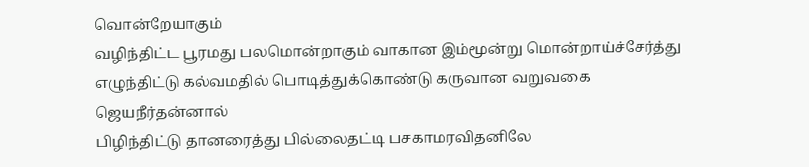வொன்றேயாகும்
வழிந்திட்ட பூரமது பலமொன்றாகும் வாகான இம்மூன்று மொன்றாய்ச்சேர்த்து
எழுந்திட்டு கல்வமதில் பொடித்துக்கொண்டு கருவான வறுவகை ஜெயநீர்தன்னால்
பிழிந்திட்டு தானரைத்து பில்லைதட்டி பசகாமரவிதனிலே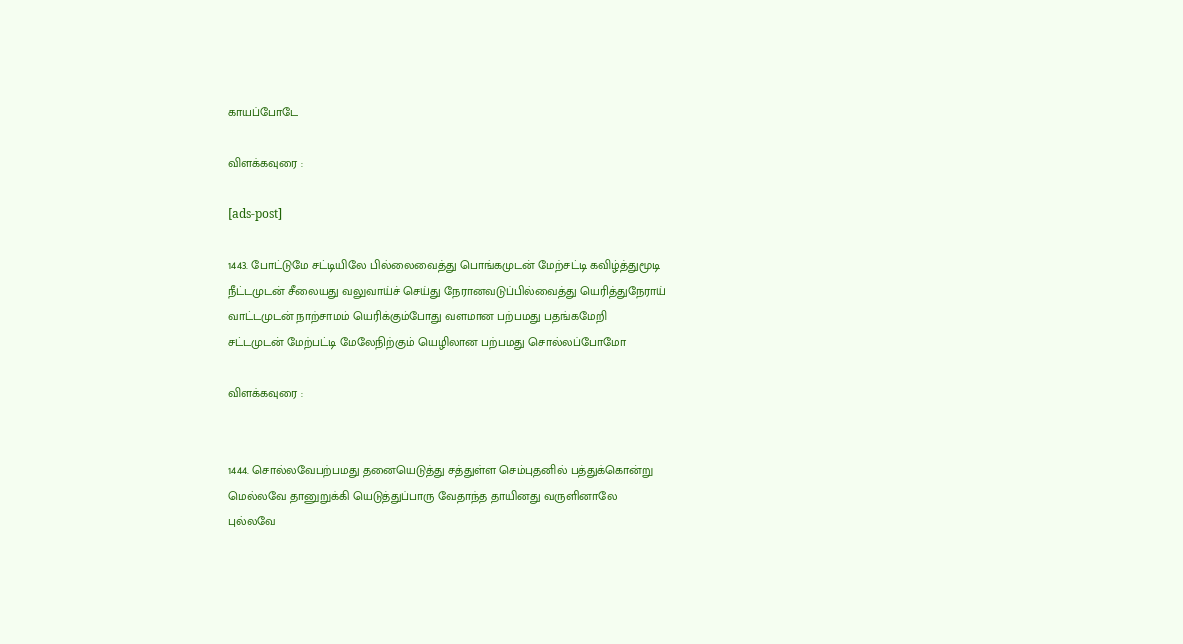காயப்போடே

விளக்கவுரை :

[ads-post]

1443. போட்டுமே சட்டியிலே பில்லைவைத்து பொங்கமுடன் மேற்சட்டி கவிழ்த்துமூடி
நீட்டமுடன் சீலையது வலுவாய்ச் செய்து நேரானவடுப்பில்வைத்து யெரித்துநேராய்
வாட்டமுடன் நாற்சாமம் யெரிக்கும்போது வளமான பற்பமது பதங்கமேறி
சட்டமுடன் மேற்பட்டி மேலேநிற்கும் யெழிலான பற்பமது சொல்லப்போமோ

விளக்கவுரை :


1444. சொல்லவேபற்பமது தனையெடுத்து சத்துள்ள செம்புதனில் பத்துக்கொன்று
மெல்லவே தானுறுக்கி யெடுத்துப்பாரு வேதாந்த தாயினது வருளினாலே
புல்லவே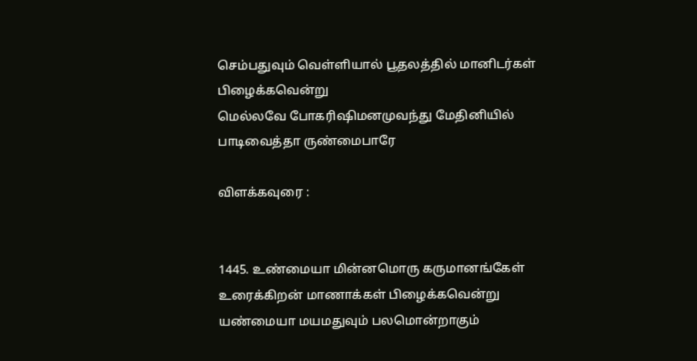செம்பதுவும் வெள்ளியால் பூதலத்தில் மானிடர்கள் பிழைக்கவென்று
மெல்லவே போகரிஷிமனமுவந்து மேதினியில் பாடிவைத்தா ருண்மைபாரே

விளக்கவுரை :


1445. உண்மையா மின்னமொரு கருமானங்கேள் உரைக்கிறன் மாணாக்கள் பிழைக்கவென்று
யண்மையா மயமதுவும் பலமொன்றாகும்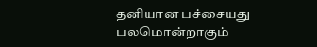தனியான பச்சையது பலமொன்றாகும்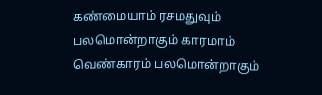கண்மையாம் ரசமதுவும் பலமொன்றாகும் காரமாம் வெண்காரம் பலமொன்றாகும்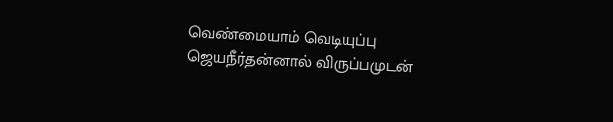வெண்மையாம் வெடியுப்பு ஜெயநீர்தன்னால் விருப்பமுடன்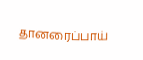தானரைப்பாய்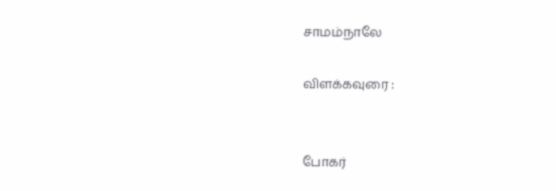சாமம்நாலே

விளக்கவுரை :


போகர்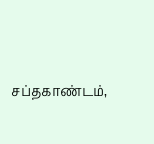சப்தகாண்டம்,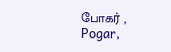போகர் , Pogar,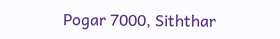Pogar 7000, Siththar